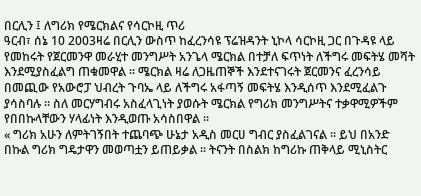በርሊን ፤ ለግሪክ የሜርክልና የሳርኮዚ ጥሪ
ዓርብ፣ ሰኔ 10 2003ዛሬ በርሊን ውስጥ ከፈረንሳዩ ፕሬዝዳንት ኒኮላ ሳርኮዚ ጋር በጉዳዩ ላይ የመከሩት የጀርመንዋ መራሂተ መንግሥት አንጌላ ሜርክል በተቻለ ፍጥነት ለችግሩ መፍትሄ መሻት እንደሚያስፈልግ ጠቁመዋል ። ሜርክል ዛሬ ለጋዜጠኞች እንደተናገሩት ጀርመንና ፈረንሳይ በመጪው የአውሮፓ ህብረት ጉባኤ ላይ ለችግሩ አፋጣኝ መፍትሄ እንዲሰጥ እንደሚፈልጉ ያሳስባሉ ። ስለ መርሃግብሩ አስፈላጊነት ያወሱት ሜርክል የግሪክ መንግሥትና ተቃዋሚዎችም የበበኩላቸውን ሃላፊነት እንዲወጡ አሳስበዋል ።
« ግሪክ አሁን ለምትገኝበት ተጨባጭ ሁኔታ አዲስ መርሀ ግብር ያስፈልገናል ። ይህ በአንድ በኩል ግሪክ ግዴታዋን መወጣቷን ይጠይቃል ። ትናንት በስልክ ከግሪኩ ጠቅላይ ሚኒስትር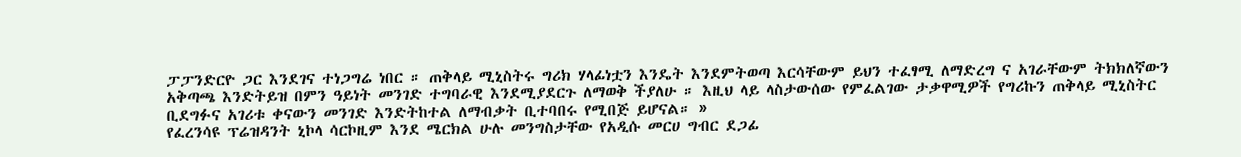ፓፓንድርዮ ጋር እንደገና ተነጋግሬ ነበር ። ጠቅላይ ሚኒስትሩ ግሪክ ሃላፊነቷን እንዴት እንደምትወጣ እርሳቸውም ይህን ተፈፃሚ ለማድረግ ና አገራቸውም ትክክለኛውን አቅጣጫ እንድትይዝ በምን ዓይነት መንገድ ተግባራዊ እንደሚያደርጉ ለማወቅ ችያለሁ ። እዚህ ላይ ላስታውሰው የምፈልገው ታቃዋሚዎች የግሪኩን ጠቅላይ ሚኒስትር ቢደግፉና አገሪቱ ቀናውን መንገድ እንድትከተል ለማብቃት ቢተባበሩ የሚበጅ ይሆናል። »
የፈረንሳዩ ፕሬዝዳንት ኒኮላ ሳርኮዚም እንደ ሜርክል ሁሉ መንግስታቸው የአዲሱ መርሀ ግብር ደጋፊ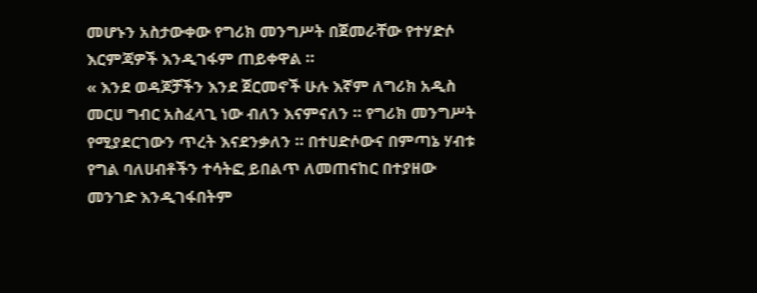መሆኑን አስታውቀው የግሪክ መንግሥት በጀመራቸው የተሃድሶ እርምጃዎች እንዲገፋም ጠይቀዋል ።
« እንደ ወዳጆቻችን እንደ ጀርመኖች ሁሉ እኛም ለግሪክ አዲስ መርሀ ግብር አስፈላጊ ነው ብለን እናምናለን ። የግሪክ መንግሥት የሚያደርገውን ጥረት እናደንቃለን ። በተሀድሶውና በምጣኔ ሃብቱ የግል ባለሀብቶችን ተሳትፎ ይበልጥ ለመጠናከር በተያዘው መንገድ እንዲገፋበትም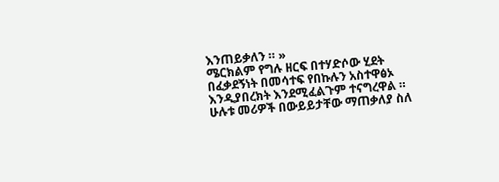እንጠይቃለን ። »
ሜርክልም የግሉ ዘርፍ በተሃድሶው ሂደት በፈቃደኝነት በመሳተፍ የበኩሉን አስተዋፅኦ እንዲያበረክት እንደሚፈልጉም ተናግረዋል ። ሁሉቱ መሪዎች በውይይታቸው ማጠቃለያ ስለ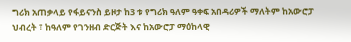ግሪክ አጠቃላይ የፋይናንስ ይዞታ ከ3 ቱ የግሪክ ዓለም ዓቀፍ አበዳሪዎች ማለትም ከአውሮፓ ህብረት ፣ ከዓለም የገንዘብ ድርጅት እና ከአውሮፓ ማዕከላዊ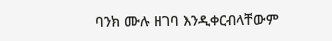ባንክ ሙሉ ዘገባ እንዲቀርብላቸውም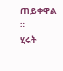ጠይቀዋል ።
ሂሩት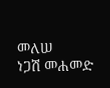መለሠ
ነጋሽ መሐመድ